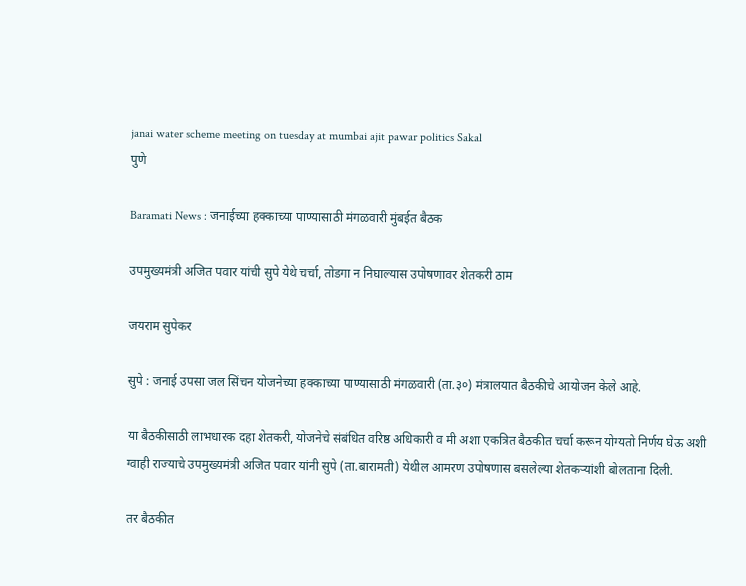janai water scheme meeting on tuesday at mumbai ajit pawar politics Sakal
पुणे

Baramati News : जनाईच्या हक्काच्या पाण्यासाठी मंगळवारी मुंबईत बैठक

उपमुख्यमंत्री अजित पवार यांची सुपे येथे चर्चा, तोडगा न निघाल्यास उपोषणावर शेतकरी ठाम

जयराम सुपेकर

सुपे : जनाई उपसा जल सिंचन योजनेच्या हक्काच्या पाण्यासाठी मंगळवारी (ता.३०) मंत्रालयात बैठकीचे आयोजन केले आहे.

या बैठकीसाठी लाभधारक दहा शेतकरी, योजनेचे संबंधित वरिष्ठ अधिकारी व मी अशा एकत्रित बैठकीत चर्चा करून योग्यतो निर्णय घेऊ अशी ग्वाही राज्याचे उपमुख्यमंत्री अजित पवार यांनी सुपे (ता.बारामती) येथील आमरण उपोषणास बसलेल्या शेतकऱ्यांशी बोलताना दिली.

तर बैठकीत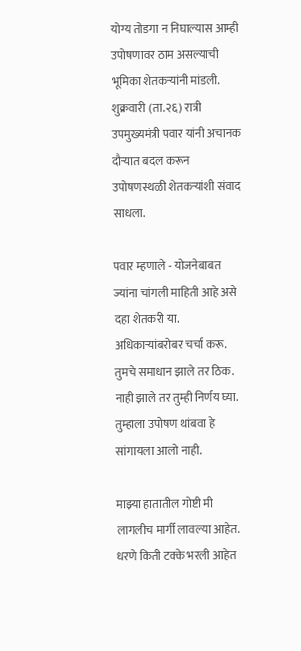योग्य तोडगा न निघाल्यास आम्ही उपोषणावर ठाम असल्याची भूमिका शेतकऱ्यांनी मांडली. शुक्रवारी (ता.२६) रात्री उपमुख्यमंत्री पवार यांनी अचानक दौऱ्यात बदल करून उपोषणस्थळी शेतकऱ्यांशी संवाद साधला.

पवार म्हणाले - योजनेबाबत ज्यांना चांगली माहिती आहे असे दहा शेतकरी या. अधिकाऱ्यांबरोबर चर्चा करू. तुमचे समाधान झाले तर ठिक. नाही झाले तर तुम्ही निर्णय घ्या. तुम्हाला उपोषण थांबवा हे सांगायला आलो नाही.

माझ्या हातातील गोष्टी मी लागलीच मार्गी लावल्या आहेत. धरणे किती टक्के भरली आहेत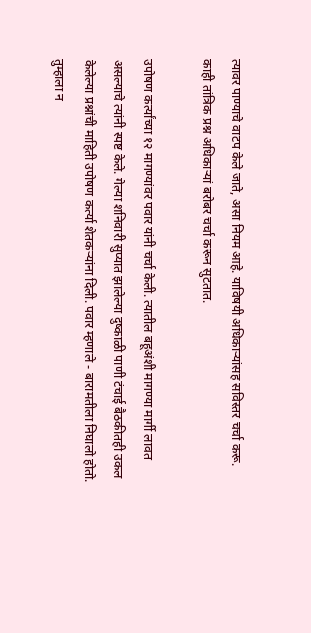त्यावर पाण्याचे वाटप केले जाते, असा नियम आहे. याविषयी अधिकाऱ्यांसह सविस्तर चर्चा करू. काही तांत्रिक प्रश्न अधिकाऱ्यां बरोबर चर्चा करून सुटतात.

उपोषण कर्त्यांच्या १२ मागण्यांवर पवार यांनी चर्चा केली. त्यातील बहूअंशी मागण्या मार्गी लावत असल्याचे त्यांनी स्पष्ट केले. गेल्या शनिवारी सुप्यात झालेल्या दुष्काळी पाणी टंचाई बैठकीतही उकल केलेल्या प्रश्नांची माहिती उपोषण कर्त्या शेतकऱ्यांना दिली. पवार म्हणाले - बारामतीला निघालो होतो. तुम्हाला न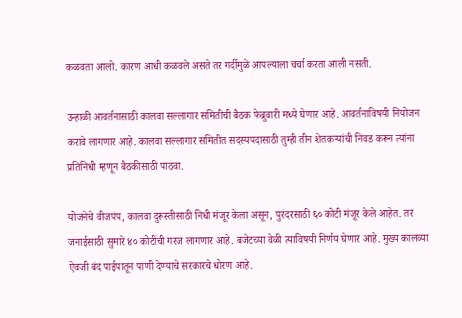कळवता आलो. कारण आधी कळवले असते तर गर्दीमुळे आपल्याला चर्चा करता आली नसती.

उन्हाळी आवर्तनासाठी कालवा सल्लागार समितीची बैठक फेब्रुवारी मध्ये घेणार आहे. आवर्तनाविषयी नियोजन करावे लागणार आहे. कालवा सल्लागार समितीत सदस्यपदासाठी तुम्ही तीन शेतकऱ्यांची निवड करून त्यांना प्रतिनिधी म्हणून बैठकीसाठी पाठवा.

योजनेचे वीजपंप, कालवा दुरूस्तीसाठी निधी मंजूर केला असून, पुरंदरसाठी ६० कोटी मंजूर केले आहेत. तर जनाईसाठी सुमारे ४० कोटींची गरज लागणार आहे. बजेटच्या वेळी त्याविषयी निर्णय घेणार आहे. मुख्य कालव्या ऐवजी बंद पाईपातून पाणी देण्याचे सरकारचे धोरण आहे.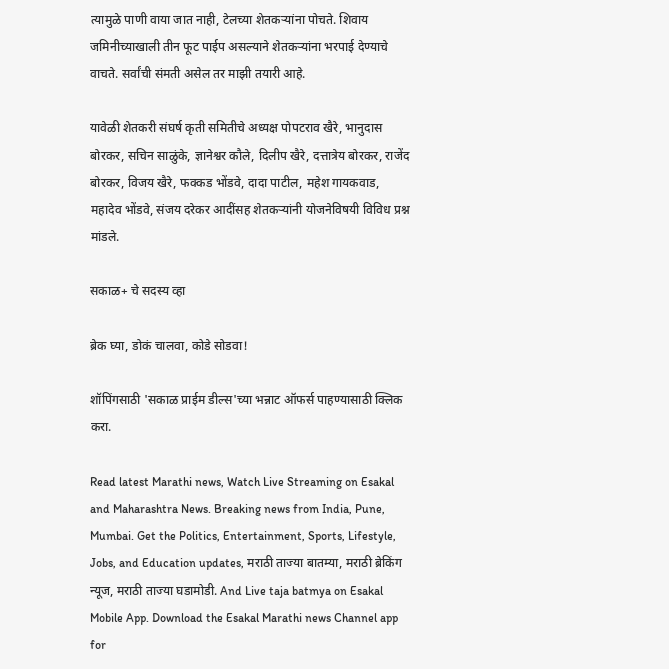त्यामुळे पाणी वाया जात नाही, टेलच्या शेतकऱ्यांना पोचते. शिवाय जमिनीच्याखाली तीन फूट पाईप असल्याने शेतकऱ्यांना भरपाई देण्याचे वाचते. सर्वांची संमती असेल तर माझी तयारी आहे.

यावेळी शेतकरी संघर्ष कृती समितीचे अध्यक्ष पोपटराव खैरे, भानुदास बोरकर, सचिन साळुंके, ज्ञानेश्वर कौले, दिलीप खैरे, दत्तात्रेय बोरकर, राजेंद बोरकर, विजय खैरे, फक्कड भोंडवे, दादा पाटील, महेश गायकवाड, महादेव भोंडवे, संजय दरेकर आदींसह शेतकऱ्यांनी योजनेविषयी विविध प्रश्न मांडले.

सकाळ+ चे सदस्य व्हा

ब्रेक घ्या, डोकं चालवा, कोडे सोडवा!

शॉपिंगसाठी 'सकाळ प्राईम डील्स'च्या भन्नाट ऑफर्स पाहण्यासाठी क्लिक करा.

Read latest Marathi news, Watch Live Streaming on Esakal and Maharashtra News. Breaking news from India, Pune, Mumbai. Get the Politics, Entertainment, Sports, Lifestyle, Jobs, and Education updates, मराठी ताज्या बातम्या, मराठी ब्रेकिंग न्यूज, मराठी ताज्या घडामोडी. And Live taja batmya on Esakal Mobile App. Download the Esakal Marathi news Channel app for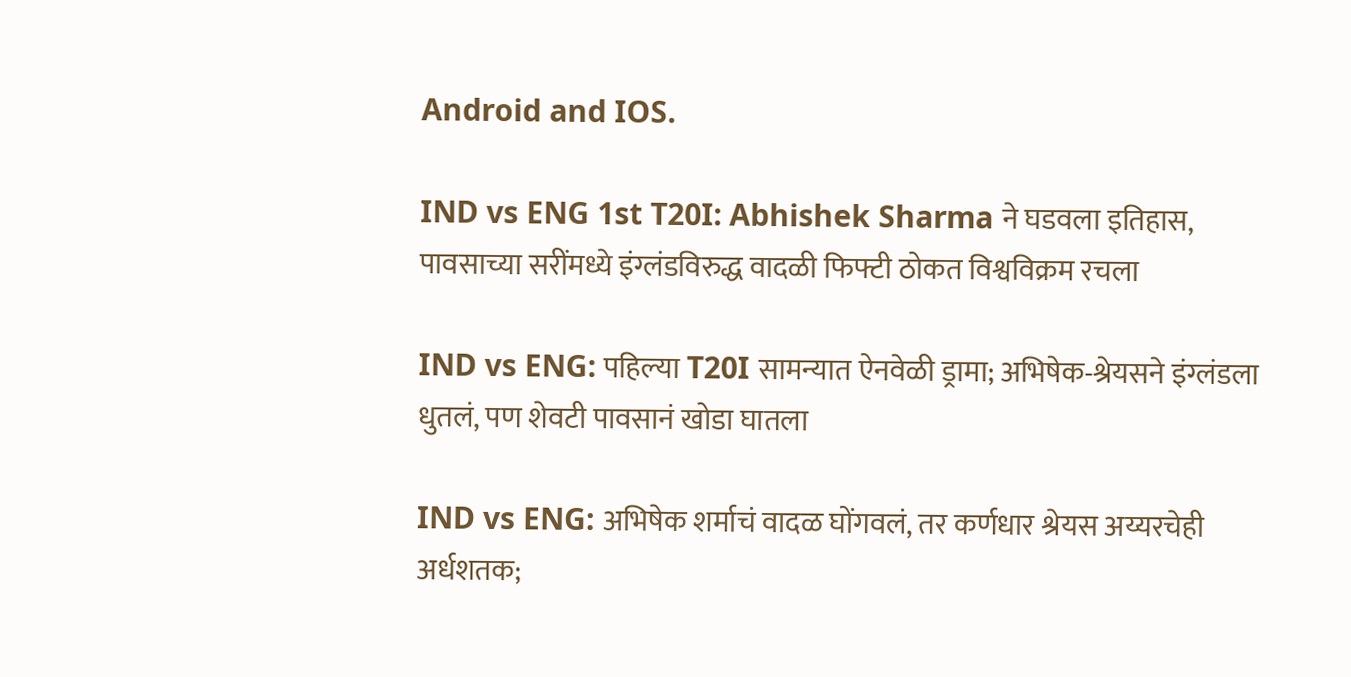Android and IOS.

IND vs ENG 1st T20I: Abhishek Sharma ने घडवला इतिहास, पावसाच्या सरींमध्ये इंग्लंडविरुद्ध वादळी फिफ्टी ठोकत विश्वविक्रम रचला

IND vs ENG: पहिल्या T20I सामन्यात ऐनवेळी ड्रामा; अभिषेक-श्रेयसने इंग्लंडला धुतलं, पण शेवटी पावसानं खोडा घातला

IND vs ENG: अभिषेक शर्माचं वादळ घोंगवलं, तर कर्णधार श्रेयस अय्यरचेही अर्धशतक;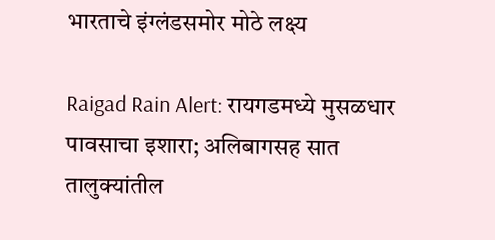भारताचे इंग्लंडसमोर मोठे लक्ष्य

Raigad Rain Alert: रायगडमध्ये मुसळधार पावसाचा इशारा; अलिबागसह सात तालुक्यांतील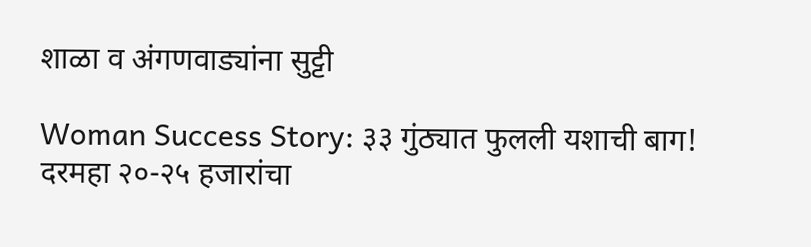शाळा व अंगणवाड्यांना सुट्टी

Woman Success Story: ३३ गुंठ्यात फुलली यशाची बाग! दरमहा २०-२५ हजारांचा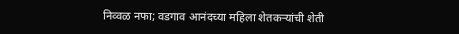निव्वळ नफा; वडगाव आनंदच्या महिला शेतकऱ्यांची शेती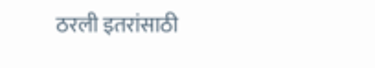ठरली इतरांसाठी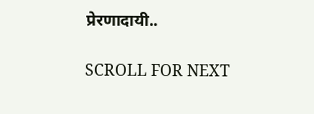प्रेरणादायी..

SCROLL FOR NEXT